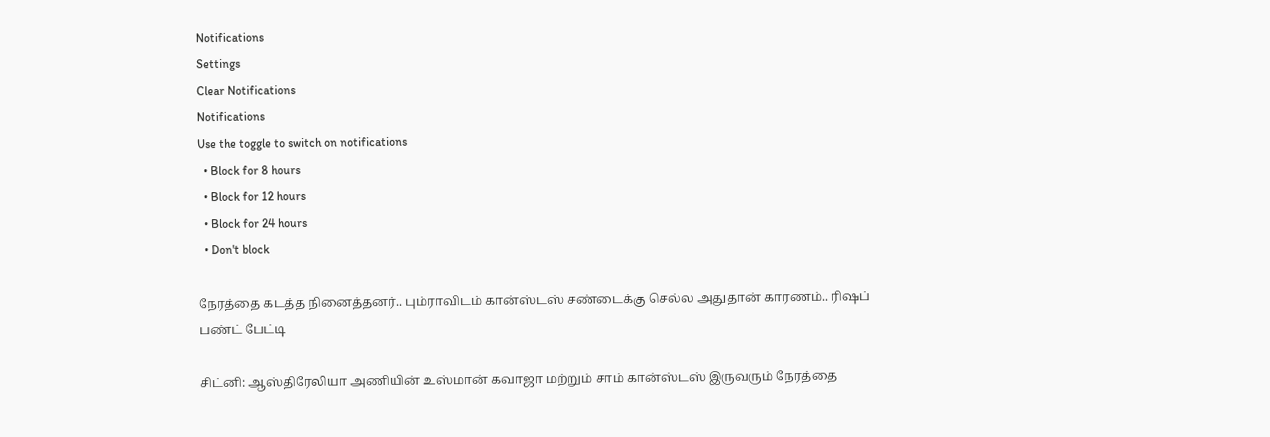Notifications
Settings
Clear Notifications
Notifications
Use the toggle to switch on notifications
  • Block for 8 hours
  • Block for 12 hours
  • Block for 24 hours
  • Don't block

நேரத்தை கடத்த நினைத்தனர்.. பும்ராவிடம் கான்ஸ்டஸ் சண்டைக்கு செல்ல அதுதான் காரணம்.. ரிஷப் பண்ட் பேட்டி

சிட்னி: ஆஸ்திரேலியா அணியின் உஸ்மான் கவாஜா மற்றும் சாம் கான்ஸ்டஸ் இருவரும் நேரத்தை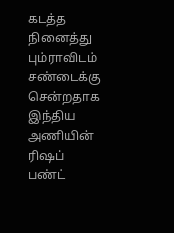கடத்த நினைத்து பும்ராவிடம் சண்டைக்கு சென்றதாக இந்திய அணியின் ரிஷப் பண்ட்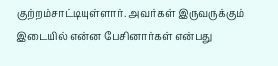குற்றம்சாட்டியுள்ளார். அவர்கள் இருவருக்கும் இடையில் என்ன பேசினார்கள் என்பது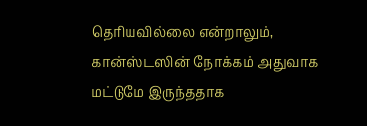தெரியவில்லை என்றாலும், கான்ஸ்டஸின் நோக்கம் அதுவாக மட்டுமே இருந்ததாக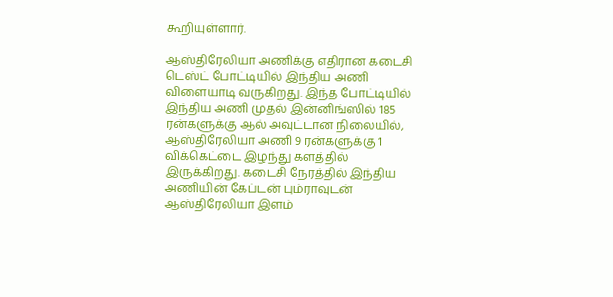கூறியுள்ளார்.

ஆஸ்திரேலியா அணிக்கு எதிரான கடைசி டெஸ்ட் போட்டியில் இந்திய அணி விளையாடி வருகிறது. இந்த போட்டியில் இந்திய அணி முதல் இன்னிங்ஸில் 185 ரன்களுக்கு ஆல் அவுட்டான நிலையில், ஆஸ்திரேலியா அணி 9 ரன்களுக்கு 1 விக்கெட்டை இழந்து களத்தில் இருக்கிறது. கடைசி நேரத்தில் இந்திய அணியின் கேப்டன் பும்ராவுடன் ஆஸ்திரேலியா இளம்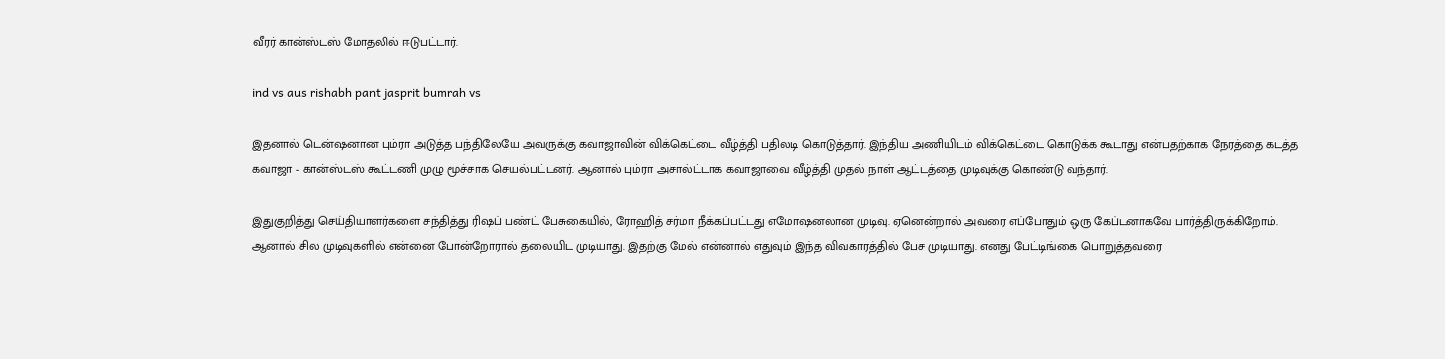வீரர் கான்ஸ்டஸ் மோதலில் ஈடுபட்டார்.

ind vs aus rishabh pant jasprit bumrah vs

இதனால் டென்ஷனான பும்ரா அடுத்த பந்திலேயே அவருக்கு கவாஜாவின் விக்கெட்டை வீழ்த்தி பதிலடி கொடுத்தார். இந்திய அணியிடம் விக்கெட்டை கொடுக்க கூடாது என்பதற்காக நேரத்தை கடத்த கவாஜா - கான்ஸ்டஸ் கூட்டணி முழு மூச்சாக செயல்பட்டனர். ஆனால் பும்ரா அசால்ட்டாக கவாஜாவை வீழ்த்தி முதல் நாள் ஆட்டத்தை முடிவுக்கு கொண்டு வந்தார்.

இதுகுறித்து செய்தியாளர்களை சந்தித்து ரிஷப் பண்ட் பேசுகையில், ரோஹித் சர்மா நீக்கப்பட்டது எமோஷனலான முடிவு. ஏனென்றால் அவரை எப்போதும் ஒரு கேப்டனாகவே பார்த்திருக்கிறோம். ஆனால் சில முடிவுகளில் என்னை போன்றோரால் தலையிட முடியாது. இதற்கு மேல் என்னால் எதுவும் இந்த விவகாரத்தில் பேச முடியாது. எனது பேட்டிங்கை பொறுத்தவரை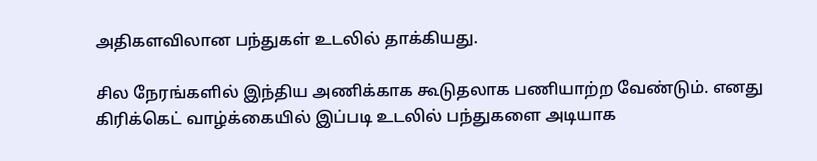அதிகளவிலான பந்துகள் உடலில் தாக்கியது.

சில நேரங்களில் இந்திய அணிக்காக கூடுதலாக பணியாற்ற வேண்டும். எனது கிரிக்கெட் வாழ்க்கையில் இப்படி உடலில் பந்துகளை அடியாக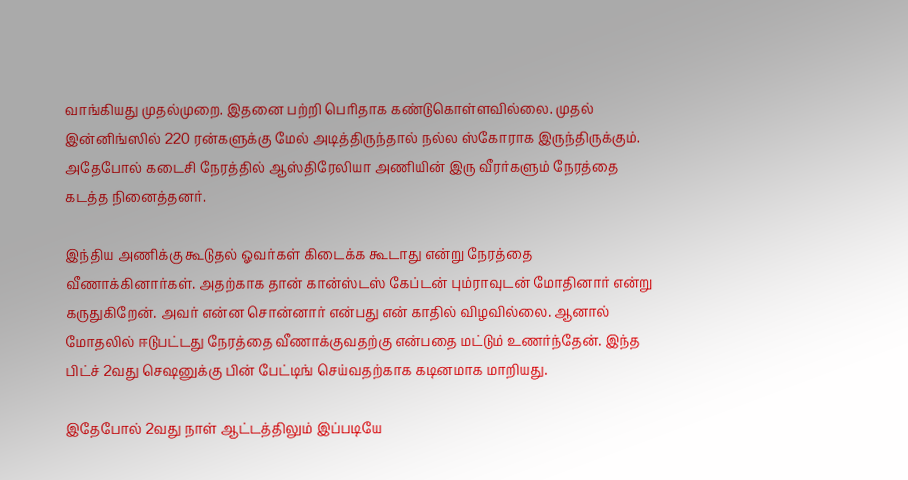வாங்கியது முதல்முறை. இதனை பற்றி பெரிதாக கண்டுகொள்ளவில்லை. முதல் இன்னிங்ஸில் 220 ரன்களுக்கு மேல் அடித்திருந்தால் நல்ல ஸ்கோராக இருந்திருக்கும். அதேபோல் கடைசி நேரத்தில் ஆஸ்திரேலியா அணியின் இரு வீரர்களும் நேரத்தை கடத்த நினைத்தனர்.

இந்திய அணிக்கு கூடுதல் ஓவர்கள் கிடைக்க கூடாது என்று நேரத்தை வீணாக்கினார்கள். அதற்காக தான் கான்ஸ்டஸ் கேப்டன் பும்ராவுடன் மோதினார் என்று கருதுகிறேன். அவர் என்ன சொன்னார் என்பது என் காதில் விழவில்லை. ஆனால் மோதலில் ஈடுபட்டது நேரத்தை வீணாக்குவதற்கு என்பதை மட்டும் உணர்ந்தேன். இந்த பிட்ச் 2வது செஷனுக்கு பின் பேட்டிங் செய்வதற்காக கடினமாக மாறியது.

இதேபோல் 2வது நாள் ஆட்டத்திலும் இப்படியே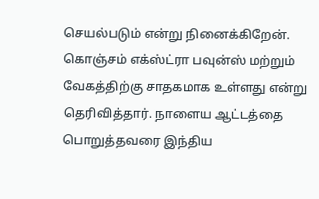செயல்படும் என்று நினைக்கிறேன். கொஞ்சம் எக்ஸ்ட்ரா பவுன்ஸ் மற்றும் வேகத்திற்கு சாதகமாக உள்ளது என்று தெரிவித்தார். நாளைய ஆட்டத்தை பொறுத்தவரை இந்திய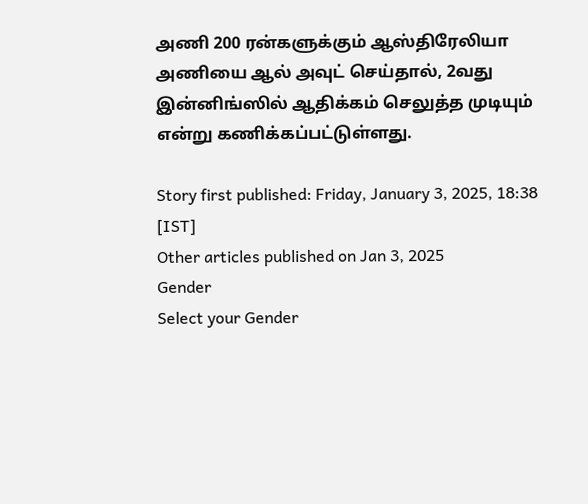அணி 200 ரன்களுக்கும் ஆஸ்திரேலியா அணியை ஆல் அவுட் செய்தால், 2வது இன்னிங்ஸில் ஆதிக்கம் செலுத்த முடியும் என்று கணிக்கப்பட்டுள்ளது.

Story first published: Friday, January 3, 2025, 18:38 [IST]
Other articles published on Jan 3, 2025
Gender
Select your Gender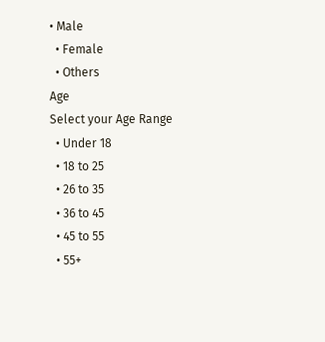• Male
  • Female
  • Others
Age
Select your Age Range
  • Under 18
  • 18 to 25
  • 26 to 35
  • 36 to 45
  • 45 to 55
  • 55+